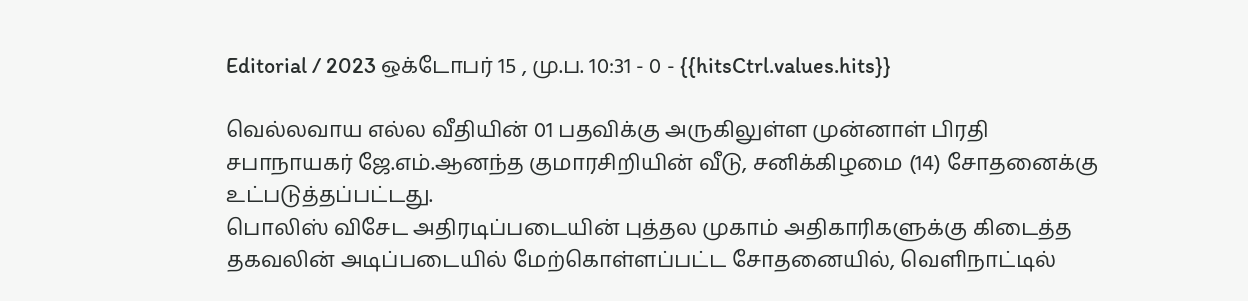Editorial / 2023 ஒக்டோபர் 15 , மு.ப. 10:31 - 0 - {{hitsCtrl.values.hits}}

வெல்லவாய எல்ல வீதியின் 01 பதவிக்கு அருகிலுள்ள முன்னாள் பிரதி சபாநாயகர் ஜே.எம்.ஆனந்த குமாரசிறியின் வீடு, சனிக்கிழமை (14) சோதனைக்கு உட்படுத்தப்பட்டது.
பொலிஸ் விசேட அதிரடிப்படையின் புத்தல முகாம் அதிகாரிகளுக்கு கிடைத்த தகவலின் அடிப்படையில் மேற்கொள்ளப்பட்ட சோதனையில், வெளிநாட்டில்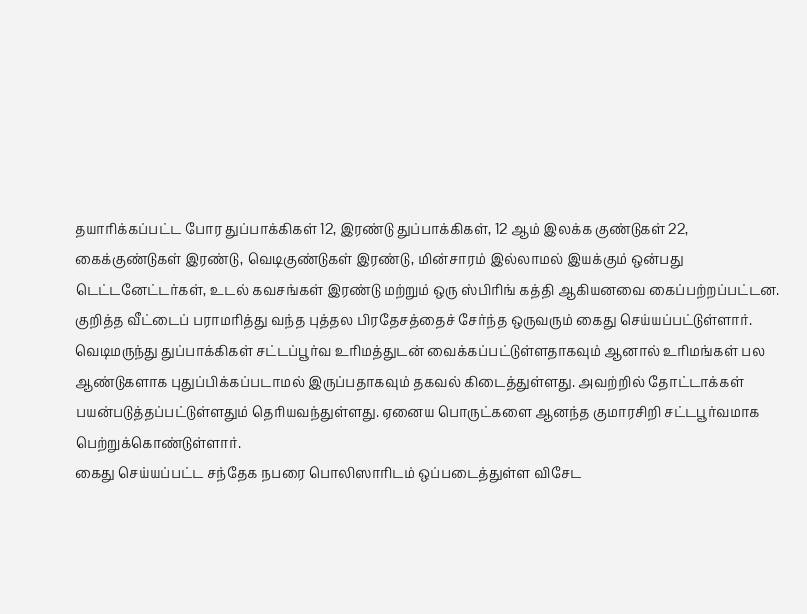தயாரிக்கப்பட்ட போர துப்பாக்கிகள் 12, இரண்டு துப்பாக்கிகள், 12 ஆம் இலக்க குண்டுகள் 22, கைக்குண்டுகள் இரண்டு, வெடிகுண்டுகள் இரண்டு, மின்சாரம் இல்லாமல் இயக்கும் ஒன்பது டெட்டனேட்டர்கள், உடல் கவசங்கள் இரண்டு மற்றும் ஒரு ஸ்பிரிங் கத்தி ஆகியனவை கைப்பற்றப்பட்டன.
குறித்த வீட்டைப் பராமரித்து வந்த புத்தல பிரதேசத்தைச் சேர்ந்த ஒருவரும் கைது செய்யப்பட்டுள்ளார்.
வெடிமருந்து துப்பாக்கிகள் சட்டப்பூர்வ உரிமத்துடன் வைக்கப்பட்டுள்ளதாகவும் ஆனால் உரிமங்கள் பல ஆண்டுகளாக புதுப்பிக்கப்படாமல் இருப்பதாகவும் தகவல் கிடைத்துள்ளது. அவற்றில் தோட்டாக்கள் பயன்படுத்தப்பட்டுள்ளதும் தெரியவந்துள்ளது. ஏனைய பொருட்களை ஆனந்த குமாரசிறி சட்டபூர்வமாக பெற்றுக்கொண்டுள்ளார்.
கைது செய்யப்பட்ட சந்தேக நபரை பொலிஸாரிடம் ஒப்படைத்துள்ள விசேட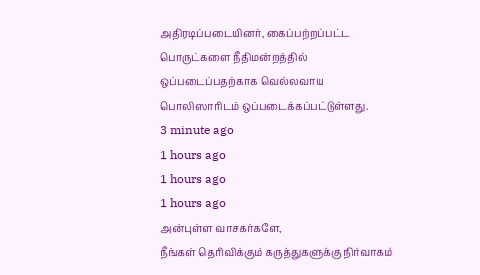அதிரடிப்படையினர், கைப்பற்றப்பட்ட பொருட்களை நீதிமன்றத்தில் ஒப்படைப்பதற்காக வெல்லவாய பொலிஸாரிடம் ஒப்படைக்கப்பட்டுள்ளது.
3 minute ago
1 hours ago
1 hours ago
1 hours ago
அன்புள்ள வாசகர்களே,
நீங்கள் தெரிவிக்கும் கருத்துகளுக்கு நிர்வாகம்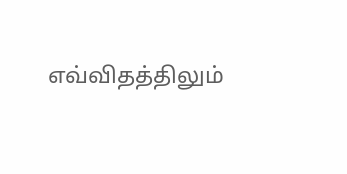எவ்விதத்திலும்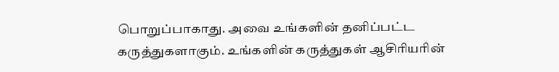பொறுப்பாகாது. அவை உங்களின் தனிப்பட்ட கருத்துகளாகும். உங்களின் கருத்துகள் ஆசிரியரின்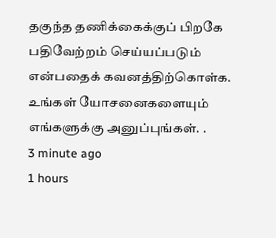தகுந்த தணிக்கைக்குப் பிறகே பதிவேற்றம் செய்யப்படும் என்பதைக் கவனத்திற்கொள்க. உங்கள் யோசனைகளையும் எங்களுக்கு அனுப்புங்கள். .
3 minute ago
1 hours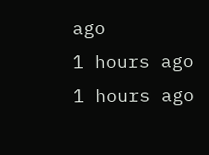ago
1 hours ago
1 hours ago